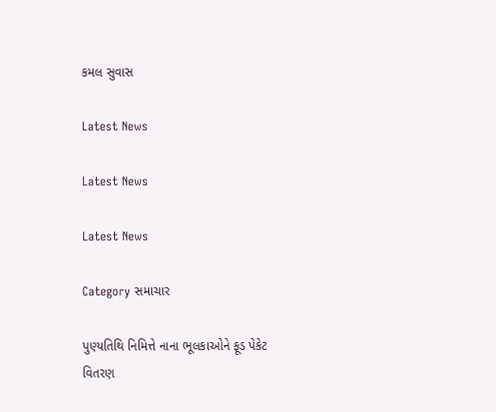કમલ સુવાસ

Latest News

Latest News

Latest News

Category સમાચાર

પુણ્યતિથિ નિમિત્તે નાના ભૂલકાઓને ફૂડ પેકેટ વિતરણ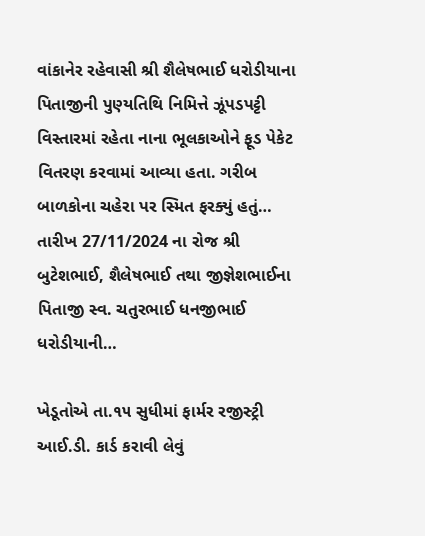વાંકાનેર રહેવાસી શ્રી શૈલેષભાઈ ધરોડીયાના પિતાજીની પુણ્યતિથિ નિમિત્તે ઝૂંપડપટ્ટી વિસ્તારમાં રહેતા નાના ભૂલકાઓને ફૂડ પેકેટ વિતરણ કરવામાં આવ્યા હતા. ગરીબ બાળકોના ચહેરા પર સ્મિત ફરક્યું હતું… તારીખ 27/11/2024 ના રોજ શ્રી બુટેશભાઈ, શૈલેષભાઈ તથા જીજ્ઞેશભાઈના પિતાજી સ્વ. ચતુરભાઈ ધનજીભાઈ ધરોડીયાની…

ખેડૂતોએ તા.૧૫ સુધીમાં ફાર્મર રજીસ્ટ્રી આઈ.ડી. કાર્ડ કરાવી લેવું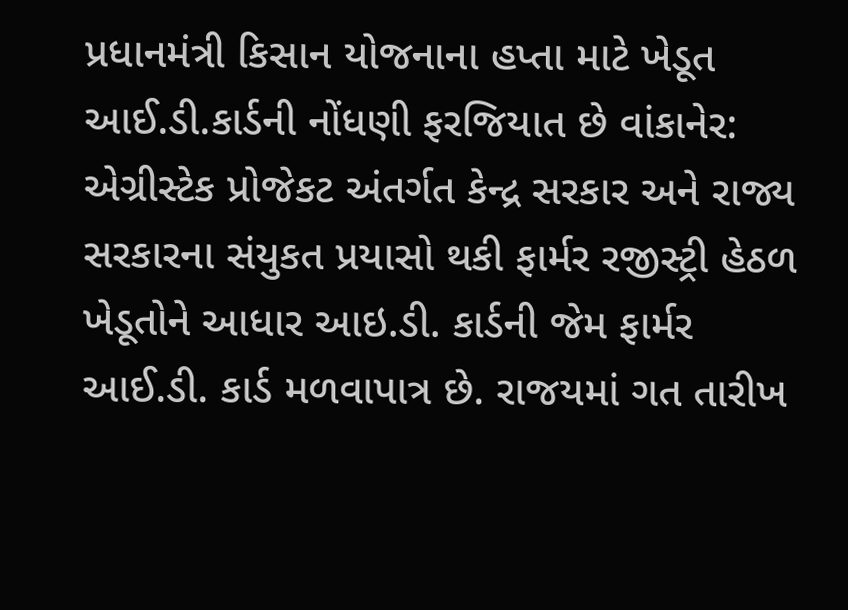પ્રધાનમંત્રી કિસાન યોજનાના હપ્તા માટે ખેડૂત આઈ.ડી.કાર્ડની નોંધણી ફરજિયાત છે વાંકાનેર: એગ્રીસ્ટેક પ્રોજેકટ અંતર્ગત કેન્દ્ર સરકાર અને રાજ્ય સરકારના સંયુકત પ્રયાસો થકી ફાર્મર રજીસ્ટ્રી હેઠળ ખેડૂતોને આધાર આઇ.ડી. કાર્ડની જેમ ફાર્મર આઈ.ડી. કાર્ડ મળવાપાત્ર છે. રાજયમાં ગત તારીખ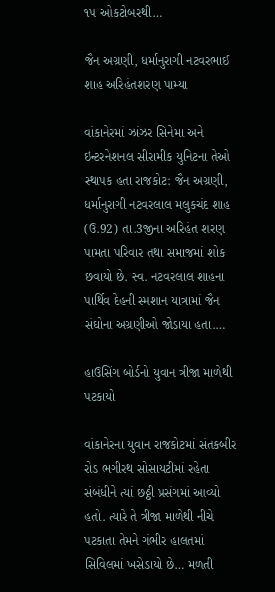૧૫ ઓકટોબરથી…

જૈન અગ્રણી, ધર્માનુરાગી નટવરભાઈ શાહ અરિહંતશરણ પામ્યા

વાંકાનેરમાં ઝાંઝર સિનેમા અને ઇન્ટરનેશનલ સીરામીક યુનિટના તેઓ સ્થાપક હતા રાજકોટ: જૈન અગ્રણી, ધર્માનુરાગી નટવરલાલ મલુકચંદ શાહ (ઉ.92) તા.3જીના અરિહંત શરણ પામતા પરિવાર તથા સમાજમાં શોક છવાયો છે. સ્વ. નટવરલાલ શાહના પાર્થિવ દેહની સ્મશાન યાત્રામાં જૈન સંઘોના અગ્રણીઓ જોડાયા હતા.…

હાઉસિંગ બોર્ડનો યુવાન ત્રીજા માળેથી પટકાયો

વાંકાનેરના યુવાન રાજકોટમાં સંતકબીર રોડ ભગીરથ સોસાયટીમાં રહેતા સંબંધીને ત્યાં છઠ્ઠી પ્રસંગમાં આવ્યો હતો. ત્યારે તે ત્રીજા માળેથી નીચે પટકાતા તેમને ગંભીર હાલતમાં સિવિલમાં ખસેડાયો છે… મળતી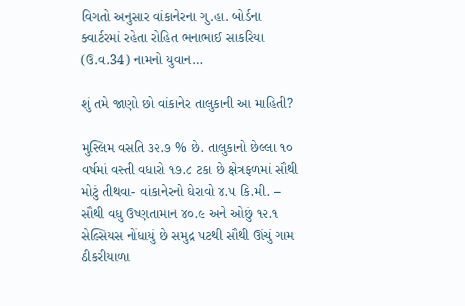વિગતો અનુસાર વાંકાનેરના ગુ.હા. બોર્ડના ક્વાર્ટરમાં રહેતા રોહિત ભનાભાઈ સાકરિયા (ઉ.વ.34) નામનો યુવાન…

શું તમે જાણો છો વાંકાનેર તાલુકાની આ માહિતી?

મુસ્લિમ વસતિ ૩૨.૭ % છે. તાલુકાનો છેલ્લા ૧૦ વર્ષમાં વસ્તી વધારો ૧૭.૮ ટકા છે ક્ષેત્રફળમાં સૌથી મોટું તીથવા- વાંકાનેરનો ઘેરાવો ૪.૫ કિ.મી. – સૌથી વધુ ઉષ્ણતામાન ૪૦.૯ અને ઓછું ૧૨.૧ સેલ્સિયસ નોંધાયું છે સમુદ્ર પટથી સૌથી ઊંચું ગામ ઠીકરીયાળા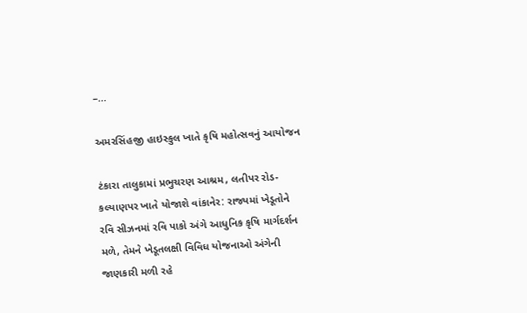–…

અમરસિંહજી હાઇસ્કુલ ખાતે કૃષિ મહોત્સવનું આયોજન

ટંકારા તાલુકામાં પ્રભુચરણ આશ્રમ, લતીપર રોડ- કલ્યાણપર ખાતે યોજાશે વાંકાનેર: રાજ્યમાં ખેડૂતોને રવિ સીઝનમાં રવિ પાકો અંગે આધુનિક કૃષિ માર્ગદર્શન મળે, તેમને ખેડૂતલક્ષી વિવિધ યોજનાઓ અંગેની જાણકારી મળી રહે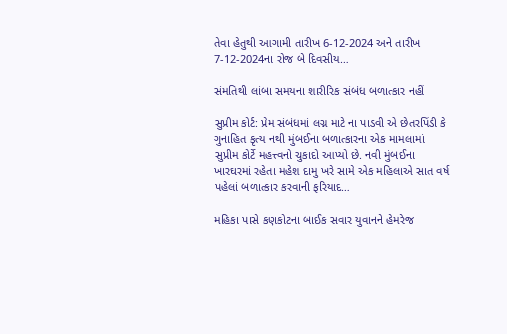તેવા હેતુથી આગામી તારીખ 6-12-2024 અને તારીખ 7-12-2024ના રોજ બે દિવસીય…

સંમતિથી લાંબા સમયના શારીરિક સંબંધ બળાત્કાર નહીં

સુપ્રીમ કોર્ટ: પ્રેમ સંબંધમાં લગ્ન માટે ના પાડવી એ છેતરપિંડી કે ગુનાહિત કૃત્ય નથી મુંબઈના બળાત્કારના એક મામલામાં સુપ્રીમ કોર્ટે મહત્ત્વનો ચુકાદો આપ્યો છે. નવી મુંબઈના ખારઘરમાં રહેતા મહેશ દામુ ખરે સામે એક મહિલાએ સાત વર્ષ પહેલાં બળાત્કાર કરવાની ફરિયાદ…

મહિકા પાસે કણકોટના બાઈક સવાર યુવાનને હેમરેજ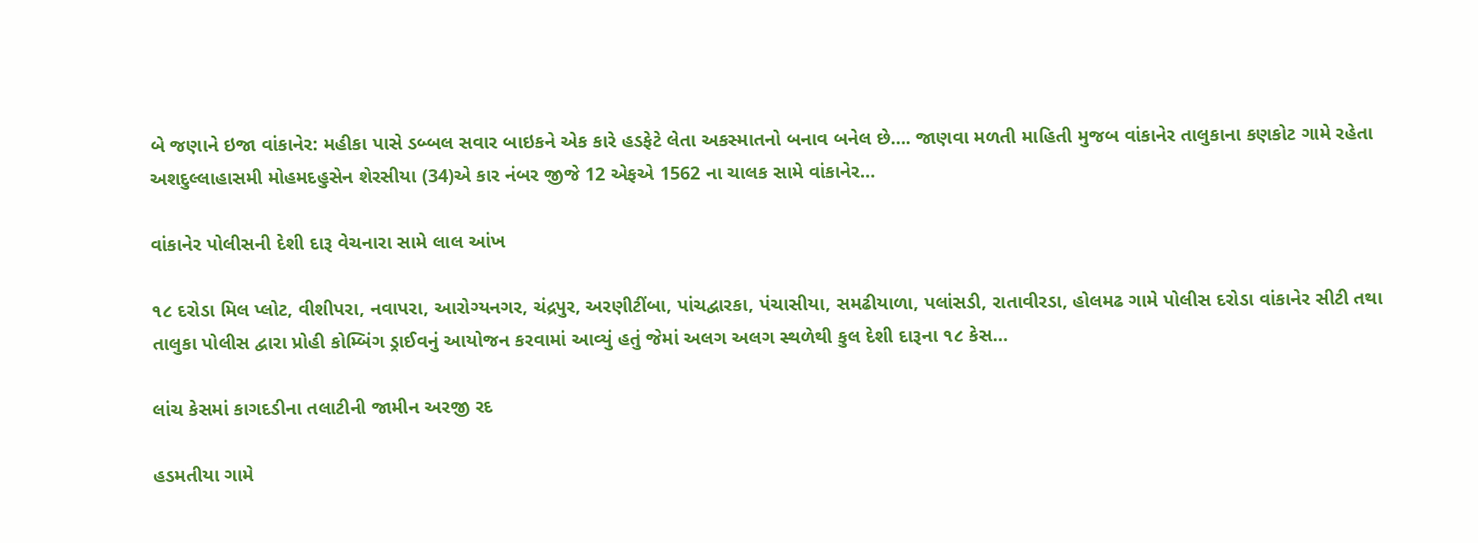બે જણાને ઇજા વાંકાનેર: મહીકા પાસે ડબ્બલ સવાર બાઇકને એક કારે હડફેટે લેતા અકસ્માતનો બનાવ બનેલ છે…. જાણવા મળતી માહિતી મુજબ વાંકાનેર તાલુકાના કણકોટ ગામે રહેતા અશદુલ્લાહાસમી મોહમદહુસેન શેરસીયા (34)એ કાર નંબર જીજે 12 એફએ 1562 ના ચાલક સામે વાંકાનેર…

વાંકાનેર પોલીસની દેશી દારૂ વેચનારા સામે લાલ આંખ

૧૮ દરોડા મિલ પ્લોટ, વીશીપરા, નવાપરા, આરોગ્યનગર, ચંદ્રપુર, અરણીટીંબા, પાંચદ્વારકા, પંચાસીયા, સમઢીયાળા, પલાંસડી, રાતાવીરડા, હોલમઢ ગામે પોલીસ દરોડા વાંકાનેર સીટી તથા તાલુકા પોલીસ દ્વારા પ્રોહી કોમ્બિંગ ડ્રાઈવનું આયોજન કરવામાં આવ્યું હતું જેમાં અલગ અલગ સ્થળેથી કુલ દેશી દારૂના ૧૮ કેસ…

લાંચ કેસમાં કાગદડીના તલાટીની જામીન અરજી રદ

હડમતીયા ગામે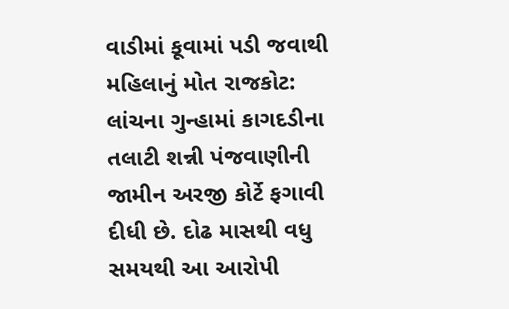વાડીમાં કૂવામાં પડી જવાથી મહિલાનું મોત રાજકોટ: લાંચના ગુન્હામાં કાગદડીના તલાટી શન્ની પંજવાણીની જામીન અરજી કોર્ટે ફગાવી દીધી છે. દોઢ માસથી વધુ સમયથી આ આરોપી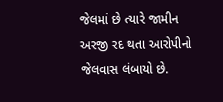જેલમાં છે ત્યારે જામીન અરજી રદ થતા આરોપીનો જેલવાસ લંબાયો છે.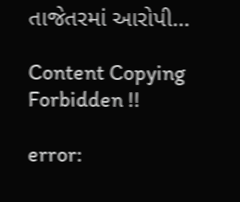તાજેતરમાં આરોપી…

Content Copying Forbidden !!

error: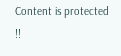Content is protected !!